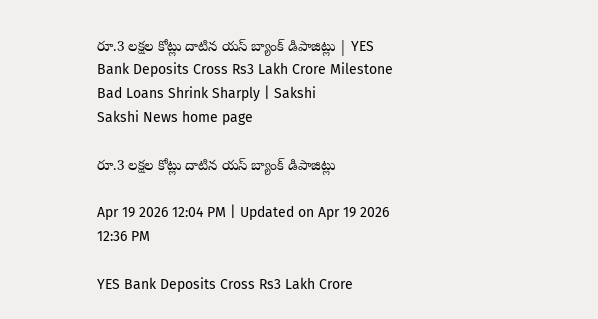రూ.3 లక్షల కోట్లు దాటిన యస్‌ బ్యాంక్‌ డిపాజిట్లు | YES Bank Deposits Cross Rs3 Lakh Crore Milestone Bad Loans Shrink Sharply | Sakshi
Sakshi News home page

రూ.3 లక్షల కోట్లు దాటిన యస్‌ బ్యాంక్‌ డిపాజిట్లు

Apr 19 2026 12:04 PM | Updated on Apr 19 2026 12:36 PM

YES Bank Deposits Cross Rs3 Lakh Crore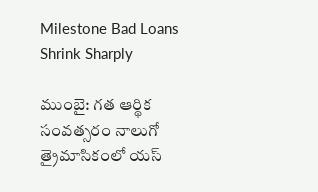Milestone Bad Loans Shrink Sharply

ముంబై: గత ఆర్థిక సంవత్సరం నాలుగో త్రైమాసికంలో యస్‌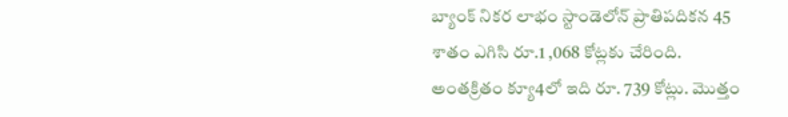బ్యాంక్‌ నికర లాభం స్టాండెలోన్‌ ప్రాతిపదికన 45 శాతం ఎగిసి రూ.1 ,068 కోట్లకు చేరింది. అంతక్రితం క్యూ4లో ఇది రూ. 739 కోట్లు. మొత్తం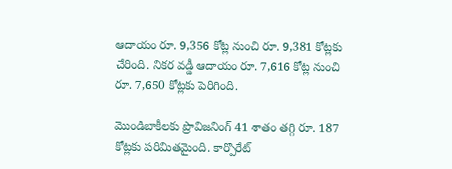ఆదాయం రూ. 9,356 కోట్ల నుంచి రూ. 9,381 కోట్లకు చేరింది. నికర వడ్డీ ఆదాయం రూ. 7,616 కోట్ల నుంచి రూ. 7,650 కోట్లకు పెరిగింది.

మొండిబాకీలకు ప్రొవిజనింగ్‌ 41 శాతం తగ్గి రూ. 187 కోట్లకు పరిమితమైంది. కార్పొరేట్‌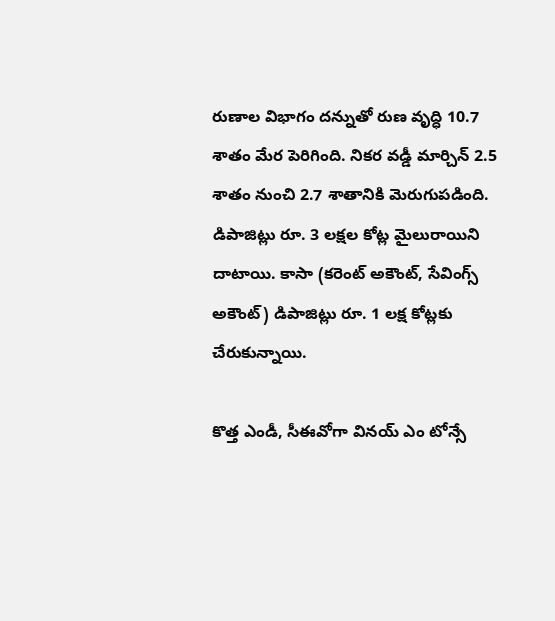రుణాల విభాగం దన్నుతో రుణ వృద్ధి 10.7 శాతం మేర పెరిగింది. నికర వడ్డీ మార్చిన్‌ 2.5 శాతం నుంచి 2.7 శాతానికి మెరుగుపడింది. డిపాజిట్లు రూ. 3 లక్షల కోట్ల మైలురాయిని దాటాయి. కాసా (కరెంట్‌ అకౌంట్, సేవింగ్స్‌ అకౌంట్‌) డిపాజిట్లు రూ. 1 లక్ష కోట్లకు చేరుకున్నాయి.

కొత్త ఎండీ, సీఈవోగా వినయ్‌ ఎం టోన్సే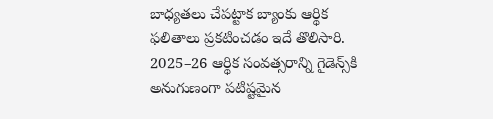బాధ్యతలు చేపట్టాక బ్యాంకు ఆర్థిక ఫలితాలు ప్రకటించడం ఇదే తొలిసారి. 2025–26 ఆర్థిక సంవత్సరాన్ని గైడెన్స్‌కి అనుగుణంగా పటిష్టమైన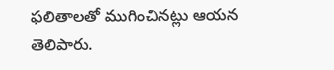ఫలితాలతో ముగించినట్లు ఆయన తెలిపారు.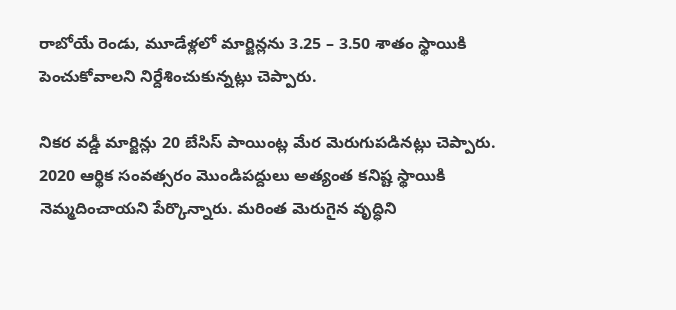రాబోయే రెండు, మూడేళ్లలో మార్జిన్లను 3.25 – 3.50 శాతం స్థాయికి పెంచుకోవాలని నిర్దేశించుకున్నట్లు చెప్పారు.

నికర వడ్డీ మార్జిన్లు 20 బేసిస్‌ పాయింట్ల మేర మెరుగుపడినట్లు చెప్పారు. 2020 ఆర్థిక సంవత్సరం మొండిపద్దులు అత్యంత కనిష్ట స్థాయికి నెమ్మదించాయని పేర్కొన్నారు. మరింత మెరుగైన వృద్ధిని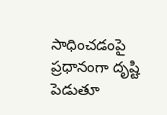సాధించడంపై ప్రధానంగా దృష్టి పెడుతూ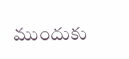ముందుకు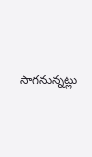సాగనున్నట్లు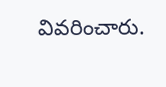వివరించారు.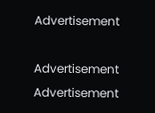Advertisement

Advertisement
Advertisement